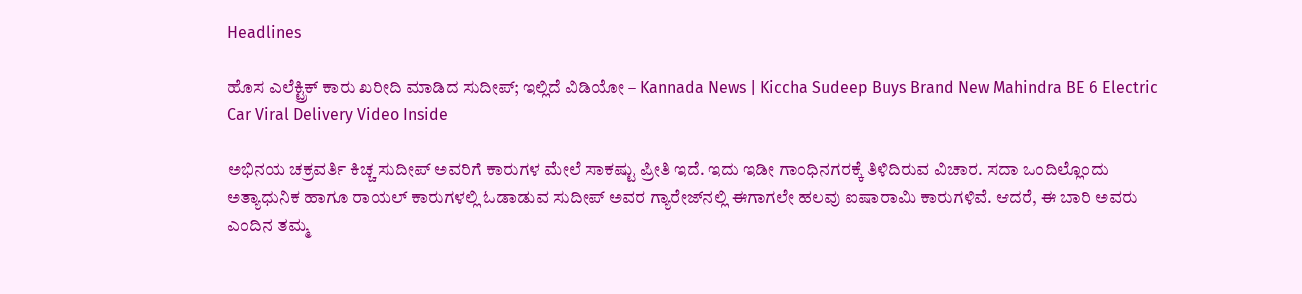Headlines

ಹೊಸ ಎಲೆಕ್ಟ್ರಿಕ್ ಕಾರು ಖರೀದಿ ಮಾಡಿದ ಸುದೀಪ್; ಇಲ್ಲಿದೆ ವಿಡಿಯೋ – Kannada News | Kiccha Sudeep Buys Brand New Mahindra BE 6 Electric Car Viral Delivery Video Inside

ಅಭಿನಯ ಚಕ್ರವರ್ತಿ ಕಿಚ್ಚ ಸುದೀಪ್ ಅವರಿಗೆ ಕಾರುಗಳ ಮೇಲೆ ಸಾಕಷ್ಟು ಪ್ರೀತಿ ಇದೆ. ಇದು ಇಡೀ ಗಾಂಧಿನಗರಕ್ಕೆ ತಿಳಿದಿರುವ ವಿಚಾರ. ಸದಾ ಒಂದಿಲ್ಲೊಂದು ಅತ್ಯಾಧುನಿಕ ಹಾಗೂ ರಾಯಲ್ ಕಾರುಗಳಲ್ಲಿ ಓಡಾಡುವ ಸುದೀಪ್ ಅವರ ಗ್ಯಾರೇಜ್‌ನಲ್ಲಿ ಈಗಾಗಲೇ ಹಲವು ಐಷಾರಾಮಿ ಕಾರುಗಳಿವೆ. ಆದರೆ, ಈ ಬಾರಿ ಅವರು ಎಂದಿನ ತಮ್ಮ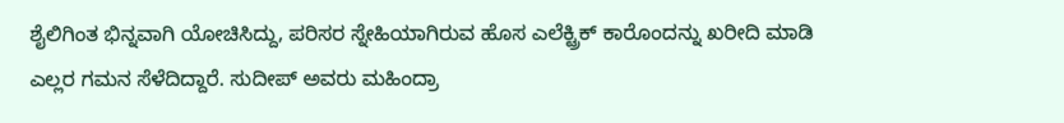ಶೈಲಿಗಿಂತ ಭಿನ್ನವಾಗಿ ಯೋಚಿಸಿದ್ದು, ಪರಿಸರ ಸ್ನೇಹಿಯಾಗಿರುವ ಹೊಸ ಎಲೆಕ್ಟ್ರಿಕ್ ಕಾರೊಂದನ್ನು ಖರೀದಿ ಮಾಡಿ ಎಲ್ಲರ ಗಮನ ಸೆಳೆದಿದ್ದಾರೆ. ಸುದೀಪ್ ಅವರು ಮಹಿಂದ್ರಾ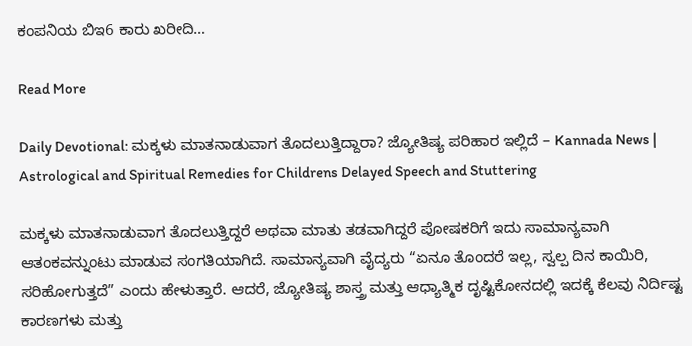ಕಂಪನಿಯ ಬಿಇ6 ಕಾರು ಖರೀದಿ…

Read More

Daily Devotional: ಮಕ್ಕಳು ಮಾತನಾಡುವಾಗ ತೊದಲುತ್ತಿದ್ದಾರಾ? ಜ್ಯೋತಿಷ್ಯ ಪರಿಹಾರ ಇಲ್ಲಿದೆ – Kannada News | Astrological and Spiritual Remedies for Childrens Delayed Speech and Stuttering

ಮಕ್ಕಳು ಮಾತನಾಡುವಾಗ ತೊದಲುತ್ತಿದ್ದರೆ ಅಥವಾ ಮಾತು ತಡವಾಗಿದ್ದರೆ ಪೋಷಕರಿಗೆ ಇದು ಸಾಮಾನ್ಯವಾಗಿ ಆತಂಕವನ್ನುಂಟು ಮಾಡುವ ಸಂಗತಿಯಾಗಿದೆ. ಸಾಮಾನ್ಯವಾಗಿ ವೈದ್ಯರು “ಏನೂ ತೊಂದರೆ ಇಲ್ಲ, ಸ್ವಲ್ಪ ದಿನ ಕಾಯಿರಿ, ಸರಿಹೋಗುತ್ತದೆ” ಎಂದು ಹೇಳುತ್ತಾರೆ. ಆದರೆ, ಜ್ಯೋತಿಷ್ಯ ಶಾಸ್ತ್ರ ಮತ್ತು ಆಧ್ಯಾತ್ಮಿಕ ದೃಷ್ಟಿಕೋನದಲ್ಲಿ ಇದಕ್ಕೆ ಕೆಲವು ನಿರ್ದಿಷ್ಟ ಕಾರಣಗಳು ಮತ್ತು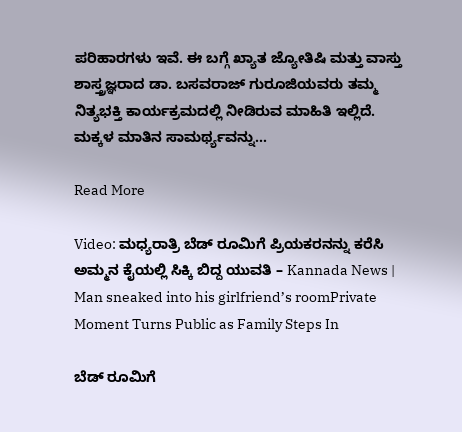ಪರಿಹಾರಗಳು ಇವೆ. ಈ ಬಗ್ಗೆ ಖ್ಯಾತ ಜ್ಯೋತಿಷಿ ಮತ್ತು ವಾಸ್ತು ಶಾಸ್ತ್ರಜ್ಞರಾದ ಡಾ. ಬಸವರಾಜ್ ಗುರೂಜಿಯವರು ತಮ್ಮ ನಿತ್ಯಭಕ್ತಿ ಕಾರ್ಯಕ್ರಮದಲ್ಲಿ ನೀಡಿರುವ ಮಾಹಿತಿ ಇಲ್ಲಿದೆ. ಮಕ್ಕಳ ಮಾತಿನ ಸಾಮರ್ಥ್ಯವನ್ನು…

Read More

Video: ಮಧ್ಯರಾತ್ರಿ ಬೆಡ್ ರೂಮಿಗೆ ಪ್ರಿಯಕರನನ್ನು ಕರೆಸಿ ಅಮ್ಮನ ಕೈಯಲ್ಲಿ ಸಿಕ್ಕಿ ಬಿದ್ದ ಯುವತಿ – Kannada News | Man sneaked into his girlfriend’s roomPrivate Moment Turns Public as Family Steps In

ಬೆಡ್ ರೂಮಿಗೆ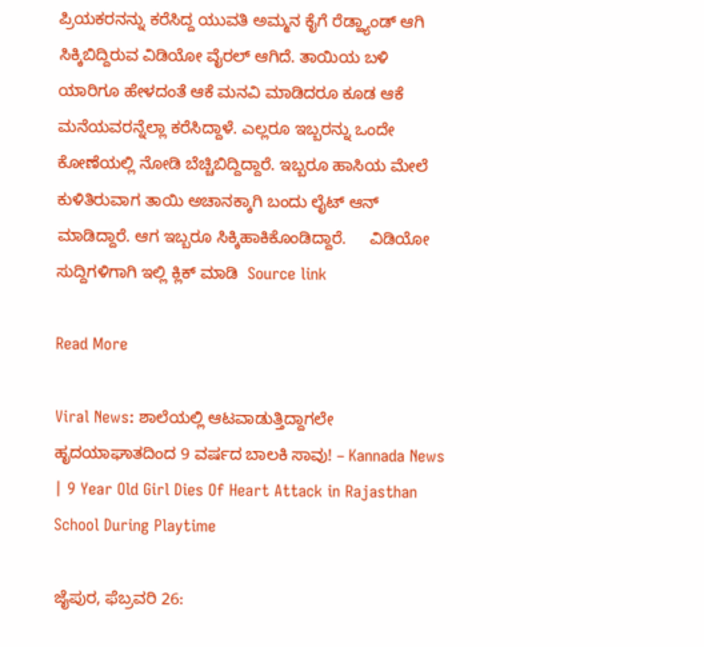ಪ್ರಿಯಕರನನ್ನು ಕರೆಸಿದ್ದ ಯುವತಿ ಅಮ್ಮನ ಕೈಗೆ ರೆಡ್ಹ್ಯಾಂಡ್ ಆಗಿ ಸಿಕ್ಕಿಬಿದ್ದಿರುವ ವಿಡಿಯೋ ವೈರಲ್ ಆಗಿದೆ. ತಾಯಿಯ ಬಳಿ ಯಾರಿಗೂ ಹೇಳದಂತೆ ಆಕೆ ಮನವಿ ಮಾಡಿದರೂ ಕೂಡ ಆಕೆ ಮನೆಯವರನ್ನೆಲ್ಲಾ ಕರೆಸಿದ್ದಾಳೆ. ಎಲ್ಲರೂ ಇಬ್ಬರನ್ನು ಒಂದೇ ಕೋಣೆಯಲ್ಲಿ ನೋಡಿ ಬೆಚ್ಚಿಬಿದ್ದಿದ್ದಾರೆ. ಇಬ್ಬರೂ ಹಾಸಿಯ ಮೇಲೆ ಕುಳಿತಿರುವಾಗ ತಾಯಿ ಅಚಾನಕ್ಕಾಗಿ ಬಂದು ಲೈಟ್ ಆನ್ ಮಾಡಿದ್ದಾರೆ. ಆಗ ಇಬ್ಬರೂ ಸಿಕ್ಕಿಹಾಕಿಕೊಂಡಿದ್ದಾರೆ.     ವಿಡಿಯೋ ಸುದ್ದಿಗಳಿಗಾಗಿ ಇಲ್ಲಿ ಕ್ಲಿಕ್ ಮಾಡಿ  Source link

Read More

Viral News: ಶಾಲೆಯಲ್ಲಿ ಆಟವಾಡುತ್ತಿದ್ದಾಗಲೇ ಹೃದಯಾಘಾತದಿಂದ 9 ವರ್ಷದ ಬಾಲಕಿ ಸಾವು! – Kannada News | 9 Year Old Girl Dies Of Heart Attack in Rajasthan School During Playtime

ಜೈಪುರ, ಫೆಬ್ರವರಿ 26: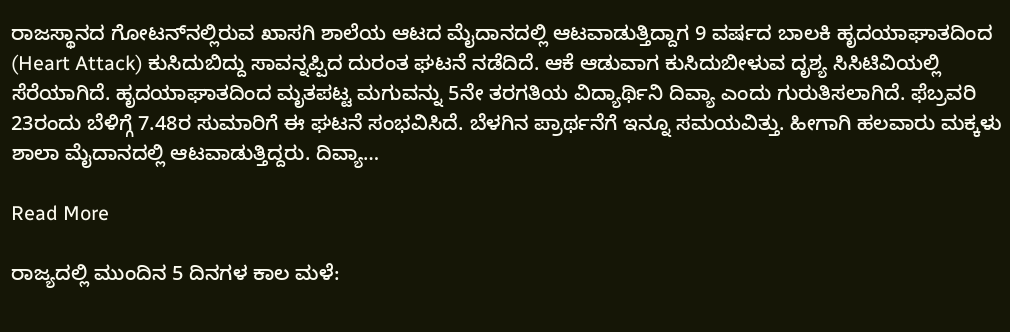ರಾಜಸ್ಥಾನದ ಗೋಟನ್‌ನಲ್ಲಿರುವ ಖಾಸಗಿ ಶಾಲೆಯ ಆಟದ ಮೈದಾನದಲ್ಲಿ ಆಟವಾಡುತ್ತಿದ್ದಾಗ 9 ವರ್ಷದ ಬಾಲಕಿ ಹೃದಯಾಘಾತದಿಂದ (Heart Attack) ಕುಸಿದುಬಿದ್ದು ಸಾವನ್ನಪ್ಪಿದ ದುರಂತ ಘಟನೆ ನಡೆದಿದೆ. ಆಕೆ ಆಡುವಾಗ ಕುಸಿದುಬೀಳುವ ದೃಶ್ಯ ಸಿಸಿಟಿವಿಯಲ್ಲಿ ಸೆರೆಯಾಗಿದೆ. ಹೃದಯಾಘಾತದಿಂದ ಮೃತಪಟ್ಟ ಮಗುವನ್ನು 5ನೇ ತರಗತಿಯ ವಿದ್ಯಾರ್ಥಿನಿ ದಿವ್ಯಾ ಎಂದು ಗುರುತಿಸಲಾಗಿದೆ. ಫೆಬ್ರವರಿ 23ರಂದು ಬೆಳಿಗ್ಗೆ 7.48ರ ಸುಮಾರಿಗೆ ಈ ಘಟನೆ ಸಂಭವಿಸಿದೆ. ಬೆಳಗಿನ ಪ್ರಾರ್ಥನೆಗೆ ಇನ್ನೂ ಸಮಯವಿತ್ತು. ಹೀಗಾಗಿ ಹಲವಾರು ಮಕ್ಕಳು ಶಾಲಾ ಮೈದಾನದಲ್ಲಿ ಆಟವಾಡುತ್ತಿದ್ದರು. ದಿವ್ಯಾ…

Read More

ರಾಜ್ಯದಲ್ಲಿ ಮುಂದಿನ 5 ದಿನಗಳ ಕಾಲ ಮಳೆ: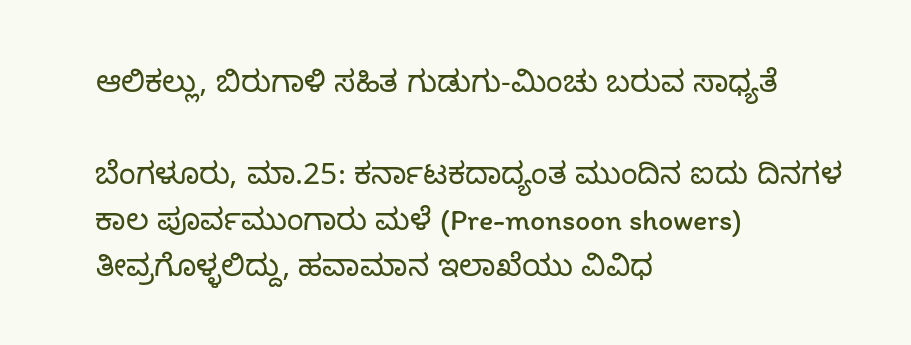ಆಲಿಕಲ್ಲು, ಬಿರುಗಾಳಿ ಸಹಿತ ಗುಡುಗು-ಮಿಂಚು ಬರುವ ಸಾಧ್ಯತೆ

ಬೆಂಗಳೂರು, ಮಾ.25: ಕರ್ನಾಟಕದಾದ್ಯಂತ ಮುಂದಿನ ಐದು ದಿನಗಳ ಕಾಲ ಪೂರ್ವಮುಂಗಾರು ಮಳೆ (Pre-monsoon showers) ತೀವ್ರಗೊಳ್ಳಲಿದ್ದು, ಹವಾಮಾನ ಇಲಾಖೆಯು ವಿವಿಧ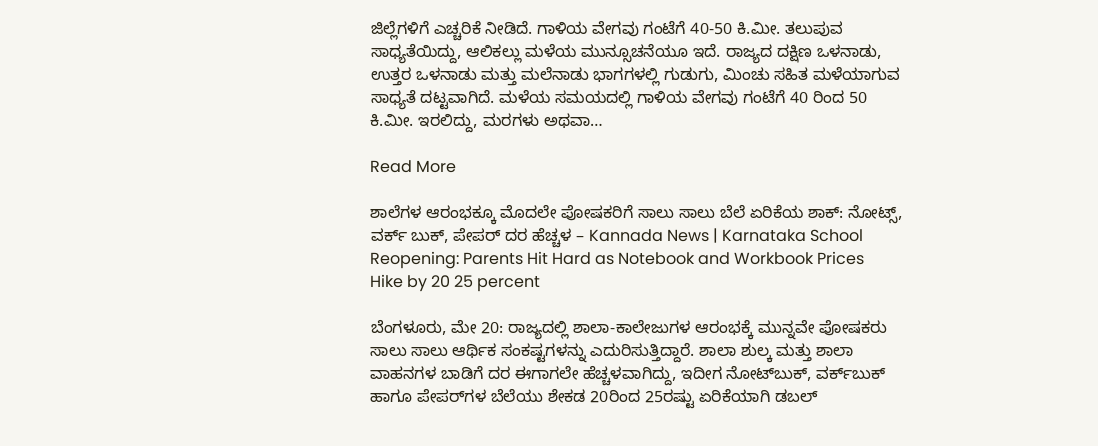ಜಿಲ್ಲೆಗಳಿಗೆ ಎಚ್ಚರಿಕೆ ನೀಡಿದೆ. ಗಾಳಿಯ ವೇಗವು ಗಂಟೆಗೆ 40-50 ಕಿ.ಮೀ. ತಲುಪುವ ಸಾಧ್ಯತೆಯಿದ್ದು, ಆಲಿಕಲ್ಲು ಮಳೆಯ ಮುನ್ಸೂಚನೆಯೂ ಇದೆ. ರಾಜ್ಯದ ದಕ್ಷಿಣ ಒಳನಾಡು, ಉತ್ತರ ಒಳನಾಡು ಮತ್ತು ಮಲೆನಾಡು ಭಾಗಗಳಲ್ಲಿ ಗುಡುಗು, ಮಿಂಚು ಸಹಿತ ಮಳೆಯಾಗುವ ಸಾಧ್ಯತೆ ದಟ್ಟವಾಗಿದೆ. ಮಳೆಯ ಸಮಯದಲ್ಲಿ ಗಾಳಿಯ ವೇಗವು ಗಂಟೆಗೆ 40 ರಿಂದ 50 ಕಿ.ಮೀ. ಇರಲಿದ್ದು, ಮರಗಳು ಅಥವಾ…

Read More

ಶಾಲೆಗಳ ಆರಂಭಕ್ಕೂ ಮೊದಲೇ ಪೋಷಕರಿಗೆ ಸಾಲು ಸಾಲು ಬೆಲೆ ಏರಿಕೆಯ ಶಾಕ್: ನೋಟ್ಸ್, ವರ್ಕ್ ಬುಕ್, ಪೇಪರ್ ದರ ಹೆಚ್ಚಳ – Kannada News | Karnataka School Reopening: Parents Hit Hard as Notebook and Workbook Prices Hike by 20 25 percent

ಬೆಂಗಳೂರು, ಮೇ 20: ರಾಜ್ಯದಲ್ಲಿ ಶಾಲಾ-ಕಾಲೇಜುಗಳ ಆರಂಭಕ್ಕೆ ಮುನ್ನವೇ ಪೋಷಕರು ಸಾಲು ಸಾಲು ಆರ್ಥಿಕ ಸಂಕಷ್ಟಗಳನ್ನು ಎದುರಿಸುತ್ತಿದ್ದಾರೆ. ಶಾಲಾ ಶುಲ್ಕ ಮತ್ತು ಶಾಲಾ ವಾಹನಗಳ ಬಾಡಿಗೆ ದರ ಈಗಾಗಲೇ ಹೆಚ್ಚಳವಾಗಿದ್ದು, ಇದೀಗ ನೋಟ್‌ಬುಕ್, ವರ್ಕ್‌ಬುಕ್ ಹಾಗೂ ಪೇಪರ್‌ಗಳ ಬೆಲೆಯು ಶೇಕಡ 20ರಿಂದ 25ರಷ್ಟು ಏರಿಕೆಯಾಗಿ ಡಬಲ್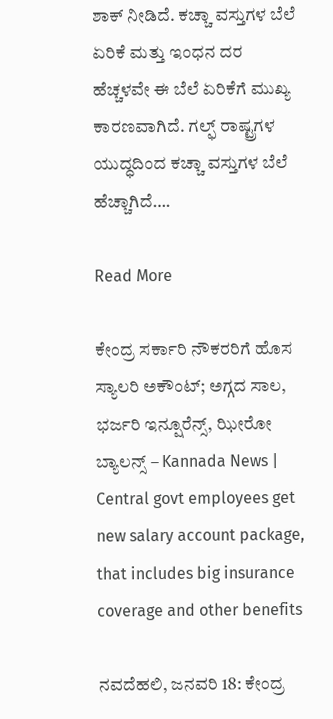ಶಾಕ್ ನೀಡಿದೆ. ಕಚ್ಚಾ ವಸ್ತುಗಳ ಬೆಲೆ ಏರಿಕೆ ಮತ್ತು ಇಂಧನ ದರ ಹೆಚ್ಚಳವೇ ಈ ಬೆಲೆ ಏರಿಕೆಗೆ ಮುಖ್ಯ ಕಾರಣವಾಗಿದೆ. ಗಲ್ಫ್ ರಾಷ್ಟ್ರಗಳ ಯುದ್ಧದಿಂದ ಕಚ್ಚಾ ವಸ್ತುಗಳ ಬೆಲೆ ಹೆಚ್ಚಾಗಿದೆ….

Read More

ಕೇಂದ್ರ ಸರ್ಕಾರಿ ನೌಕರರಿಗೆ ಹೊಸ ಸ್ಯಾಲರಿ ಅಕೌಂಟ್; ಅಗ್ಗದ ಸಾಲ, ಭರ್ಜರಿ ಇನ್ಷೂರೆನ್ಸ್, ಝೀರೋ ಬ್ಯಾಲನ್ಸ್ – Kannada News | Central govt employees get new salary account package, that includes big insurance coverage and other benefits

ನವದೆಹಲಿ, ಜನವರಿ 18: ಕೇಂದ್ರ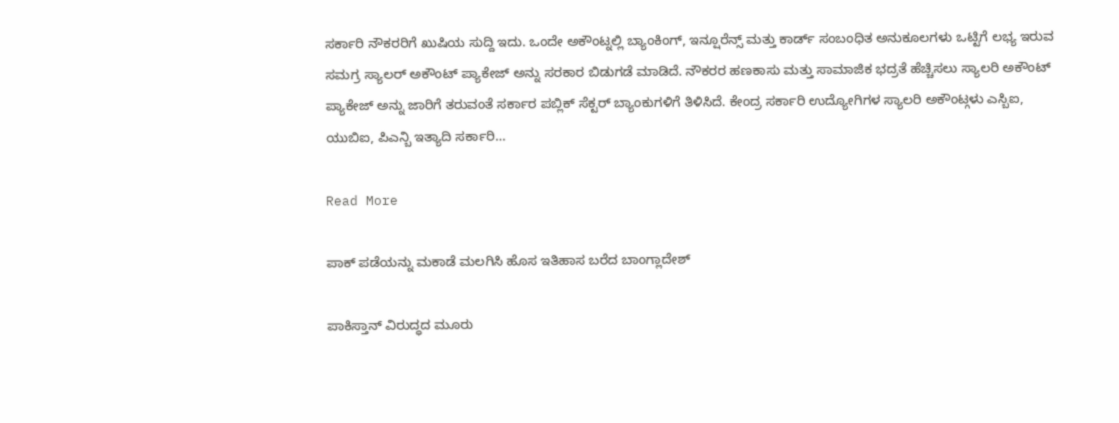ಸರ್ಕಾರಿ ನೌಕರರಿಗೆ ಖುಷಿಯ ಸುದ್ದಿ ಇದು. ಒಂದೇ ಅಕೌಂಟ್ನಲ್ಲಿ ಬ್ಯಾಂಕಿಂಗ್, ಇನ್ಷೂರೆನ್ಸ್ ಮತ್ತು ಕಾರ್ಡ್ ಸಂಬಂಧಿತ ಅನುಕೂಲಗಳು ಒಟ್ಟಿಗೆ ಲಭ್ಯ ಇರುವ ಸಮಗ್ರ ಸ್ಯಾಲರ್ ಅಕೌಂಟ್ ಪ್ಯಾಕೇಜ್ ಅನ್ನು ಸರಕಾರ ಬಿಡುಗಡೆ ಮಾಡಿದೆ. ನೌಕರರ ಹಣಕಾಸು ಮತ್ತು ಸಾಮಾಜಿಕ ಭದ್ರತೆ ಹೆಚ್ಚಿಸಲು ಸ್ಯಾಲರಿ ಅಕೌಂಟ್ ಪ್ಯಾಕೇಜ್ ಅನ್ನು ಜಾರಿಗೆ ತರುವಂತೆ ಸರ್ಕಾರ ಪಬ್ಲಿಕ್ ಸೆಕ್ಟರ್ ಬ್ಯಾಂಕುಗಳಿಗೆ ತಿಳಿಸಿದೆ. ಕೇಂದ್ರ ಸರ್ಕಾರಿ ಉದ್ಯೋಗಿಗಳ ಸ್ಯಾಲರಿ ಅಕೌಂಟ್ಗಳು ಎಸ್ಬಿಐ, ಯುಬಿಐ, ಪಿಎನ್ಬಿ ಇತ್ಯಾದಿ ಸರ್ಕಾರಿ…

Read More

ಪಾಕ್ ಪಡೆಯನ್ನು ಮಕಾಡೆ ಮಲಗಿಸಿ ಹೊಸ ಇತಿಹಾಸ ಬರೆದ ಬಾಂಗ್ಲಾದೇಶ್

ಪಾಕಿಸ್ತಾನ್ ವಿರುದ್ಧದ ಮೂರು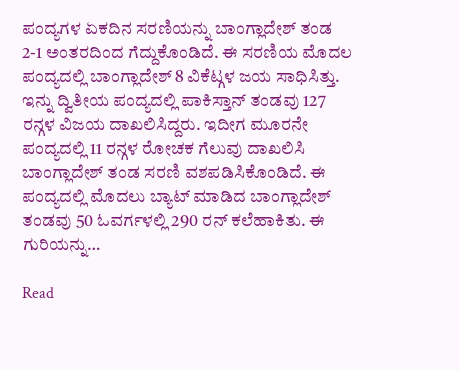ಪಂದ್ಯಗಳ ಏಕದಿನ ಸರಣಿಯನ್ನು ಬಾಂಗ್ಲಾದೇಶ್ ತಂಡ 2-1 ಅಂತರದಿಂದ ಗೆದ್ದುಕೊಂಡಿದೆ. ಈ ಸರಣಿಯ ಮೊದಲ ಪಂದ್ಯದಲ್ಲಿ ಬಾಂಗ್ಲಾದೇಶ್ 8 ವಿಕೆಟ್ಗಳ ಜಯ ಸಾಧಿಸಿತ್ತು. ಇನ್ನು ದ್ವಿತೀಯ ಪಂದ್ಯದಲ್ಲಿ ಪಾಕಿಸ್ತಾನ್ ತಂಡವು 127 ರನ್ಗಳ ವಿಜಯ ದಾಖಲಿಸಿದ್ದರು. ಇದೀಗ ಮೂರನೇ ಪಂದ್ಯದಲ್ಲಿ 11 ರನ್ಗಳ ರೋಚಕ ಗೆಲುವು ದಾಖಲಿಸಿ ಬಾಂಗ್ಲಾದೇಶ್ ತಂಡ ಸರಣಿ ವಶಪಡಿಸಿಕೊಂಡಿದೆ. ಈ ಪಂದ್ಯದಲ್ಲಿ ಮೊದಲು ಬ್ಯಾಟ್ ಮಾಡಿದ ಬಾಂಗ್ಲಾದೇಶ್ ತಂಡವು 50 ಓವರ್ಗಳಲ್ಲಿ 290 ರನ್ ಕಲೆಹಾಕಿತು. ಈ ಗುರಿಯನ್ನು…

Read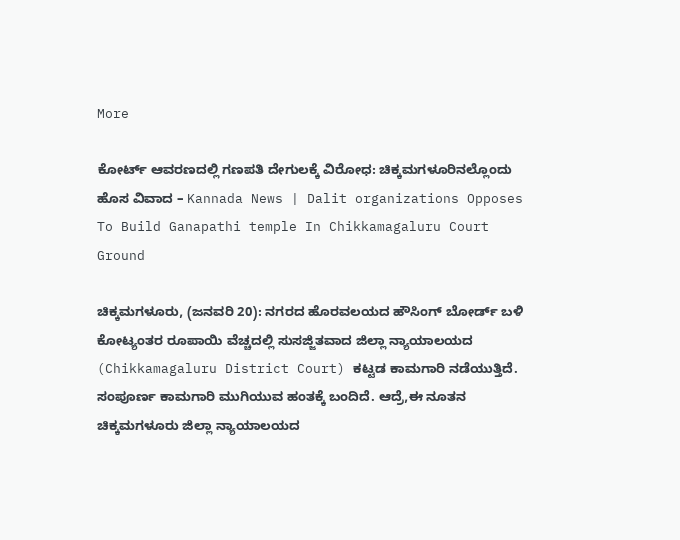More

ಕೋರ್ಟ್ ಆವರಣದಲ್ಲಿ ಗಣಪತಿ ದೇಗುಲಕ್ಕೆ ವಿರೋಧ: ಚಿಕ್ಕಮಗಳೂರಿನಲ್ಲೊಂದು ಹೊಸ ವಿವಾದ – Kannada News | Dalit organizations Opposes To Build Ganapathi temple In Chikkamagaluru Court Ground

ಚಿಕ್ಕಮಗಳೂರು, (ಜನವರಿ 20): ನಗರದ ಹೊರವಲಯದ ಹೌಸಿಂಗ್ ಬೋರ್ಡ್ ಬಳಿ ಕೋಟ್ಯಂತರ ರೂಪಾಯಿ ವೆಚ್ಚದಲ್ಲಿ ಸುಸಜ್ಜಿತವಾದ ಜಿಲ್ಲಾ ನ್ಯಾಯಾಲಯದ (Chikkamagaluru District Court) ಕಟ್ಟಡ ಕಾಮಗಾರಿ ನಡೆಯುತ್ತಿದೆ. ಸಂಪೂರ್ಣ ಕಾಮಗಾರಿ ಮುಗಿಯುವ ಹಂತಕ್ಕೆ ಬಂದಿದೆ. ಆದ್ರೆ,ಈ ನೂತನ ಚಿಕ್ಕಮಗಳೂರು ಜಿಲ್ಲಾ ನ್ಯಾಯಾಲಯದ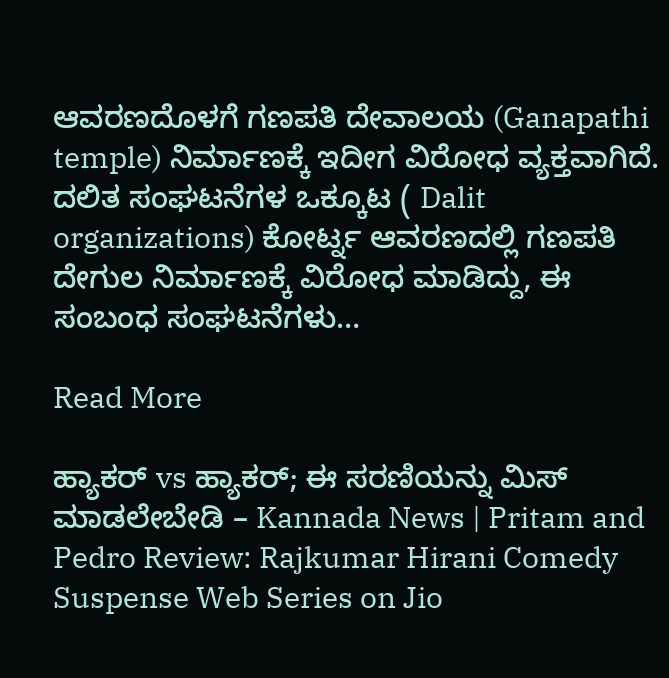ಆವರಣದೊಳಗೆ ಗಣಪತಿ ದೇವಾಲಯ (Ganapathi temple) ನಿರ್ಮಾಣಕ್ಕೆ ಇದೀಗ ವಿರೋಧ ವ್ಯಕ್ತವಾಗಿದೆ. ದಲಿತ ಸಂಘಟನೆಗಳ ಒಕ್ಕೂಟ ( Dalit organizations) ಕೋರ್ಟ್ನ ಆವರಣದಲ್ಲಿ ಗಣಪತಿ ದೇಗುಲ ನಿರ್ಮಾಣಕ್ಕೆ ವಿರೋಧ ಮಾಡಿದ್ದು, ಈ ಸಂಬಂಧ ಸಂಘಟನೆಗಳು…

Read More

ಹ್ಯಾಕರ್ vs ಹ್ಯಾಕರ್; ಈ ಸರಣಿಯನ್ನು ಮಿಸ್ ಮಾಡಲೇಬೇಡಿ – Kannada News | Pritam and Pedro Review: Rajkumar Hirani Comedy Suspense Web Series on Jio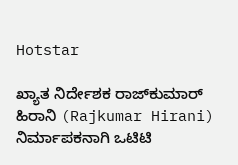Hotstar

ಖ್ಯಾತ ನಿರ್ದೇಶಕ ರಾಜ್‌ಕುಮಾರ್ ಹಿರಾನಿ (Rajkumar Hirani) ನಿರ್ಮಾಪಕನಾಗಿ ಒಟಿಟಿ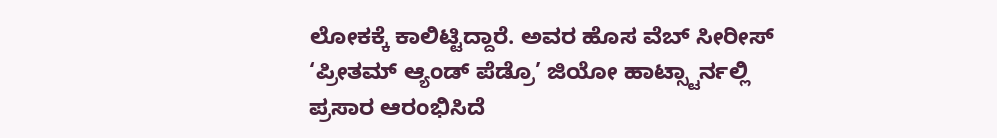ಲೋಕಕ್ಕೆ ಕಾಲಿಟ್ಟಿದ್ದಾರೆ. ಅವರ ಹೊಸ ವೆಬ್ ಸೀರೀಸ್ ‘ಪ್ರೀತಮ್ ಆ್ಯಂಡ್ ಪೆಡ್ರೊ’ ಜಿಯೋ ಹಾಟ್ಸ್ಟಾರ್ನಲ್ಲಿ ಪ್ರಸಾರ ಆರಂಭಿಸಿದೆ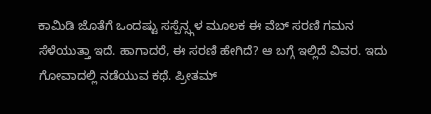ಕಾಮಿಡಿ ಜೊತೆಗೆ ಒಂದಷ್ಟು ಸಸ್ಪೆನ್ಸ್ಗಳ ಮೂಲಕ ಈ ವೆಬ್ ಸರಣಿ ಗಮನ ಸೆಳೆಯುತ್ತಾ ಇದೆ. ಹಾಗಾದರೆ, ಈ ಸರಣಿ ಹೇಗಿದೆ? ಆ ಬಗ್ಗೆ ಇಲ್ಲಿದೆ ವಿವರ. ಇದು ಗೋವಾದಲ್ಲಿ ನಡೆಯುವ ಕಥೆ. ಪ್ರೀತಮ್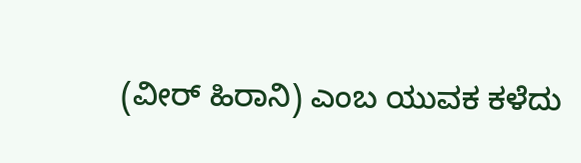(ವೀರ್ ಹಿರಾನಿ) ಎಂಬ ಯುವಕ ಕಳೆದು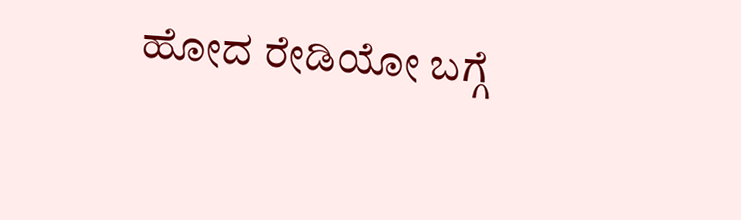ಹೋದ ರೇಡಿಯೋ ಬಗ್ಗೆ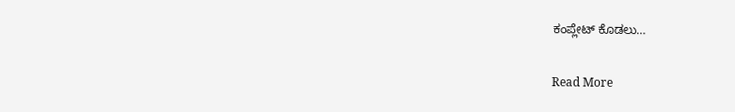ಕಂಪ್ಲೇಟ್ ಕೊಡಲು…

Read More